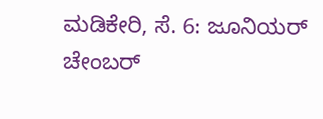ಮಡಿಕೇರಿ, ಸೆ. 6: ಜೂನಿಯರ್ ಚೇಂಬರ್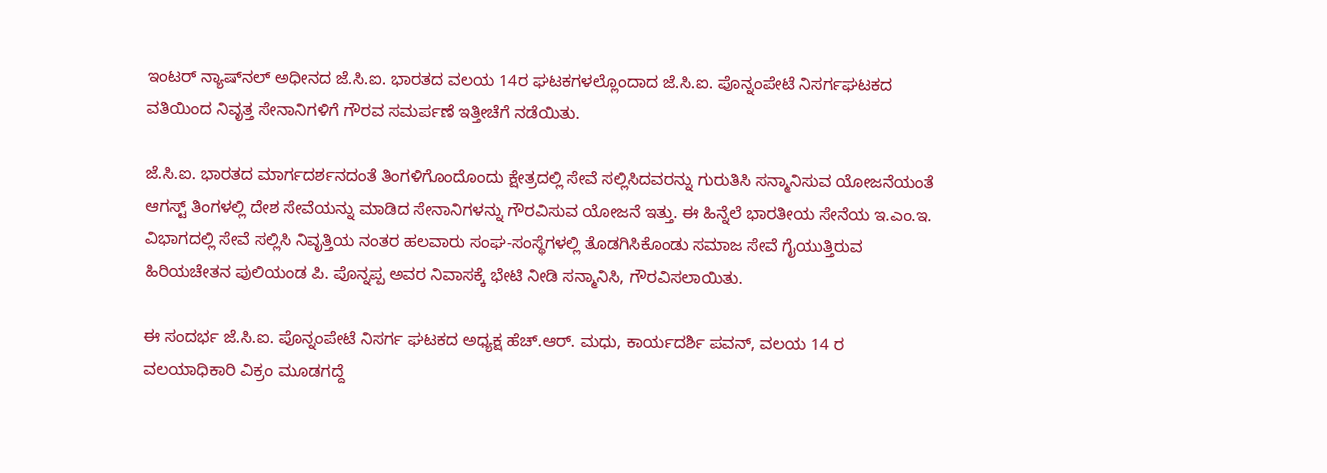ಇಂಟರ್ ನ್ಯಾಷ್‍ನಲ್ ಅಧೀನದ ಜೆ.ಸಿ.ಐ. ಭಾರತದ ವಲಯ 14ರ ಘಟಕಗಳಲ್ಲೊಂದಾದ ಜೆ.ಸಿ.ಐ. ಪೊನ್ನಂಪೇಟೆ ನಿಸರ್ಗಘಟಕದ ವತಿಯಿಂದ ನಿವೃತ್ತ ಸೇನಾನಿಗಳಿಗೆ ಗೌರವ ಸಮರ್ಪಣೆ ಇತ್ತೀಚೆಗೆ ನಡೆಯಿತು.

ಜೆ.ಸಿ.ಐ. ಭಾರತದ ಮಾರ್ಗದರ್ಶನದಂತೆ ತಿಂಗಳಿಗೊಂದೊಂದು ಕ್ಷೇತ್ರದಲ್ಲಿ ಸೇವೆ ಸಲ್ಲಿಸಿದವರನ್ನು ಗುರುತಿಸಿ ಸನ್ಮಾನಿಸುವ ಯೋಜನೆಯಂತೆ ಆಗಸ್ಟ್ ತಿಂಗಳಲ್ಲಿ ದೇಶ ಸೇವೆಯನ್ನು ಮಾಡಿದ ಸೇನಾನಿಗಳನ್ನು ಗೌರವಿಸುವ ಯೋಜನೆ ಇತ್ತು. ಈ ಹಿನ್ನೆಲೆ ಭಾರತೀಯ ಸೇನೆಯ ಇ.ಎಂ.ಇ. ವಿಭಾಗದಲ್ಲಿ ಸೇವೆ ಸಲ್ಲಿಸಿ ನಿವೃತ್ತಿಯ ನಂತರ ಹಲವಾರು ಸಂಘ-ಸಂಸ್ಥೆಗಳಲ್ಲಿ ತೊಡಗಿಸಿಕೊಂಡು ಸಮಾಜ ಸೇವೆ ಗೈಯುತ್ತಿರುವ ಹಿರಿಯಚೇತನ ಪುಲಿಯಂಡ ಪಿ. ಪೊನ್ನಪ್ಪ ಅವರ ನಿವಾಸಕ್ಕೆ ಭೇಟಿ ನೀಡಿ ಸನ್ಮಾನಿಸಿ, ಗೌರವಿಸಲಾಯಿತು.

ಈ ಸಂದರ್ಭ ಜೆ.ಸಿ.ಐ. ಪೊನ್ನಂಪೇಟೆ ನಿಸರ್ಗ ಘಟಕದ ಅಧ್ಯಕ್ಷ ಹೆಚ್.ಆರ್. ಮಧು, ಕಾರ್ಯದರ್ಶಿ ಪವನ್, ವಲಯ 14 ರ ವಲಯಾಧಿಕಾರಿ ವಿಕ್ರಂ ಮೂಡಗದ್ದೆ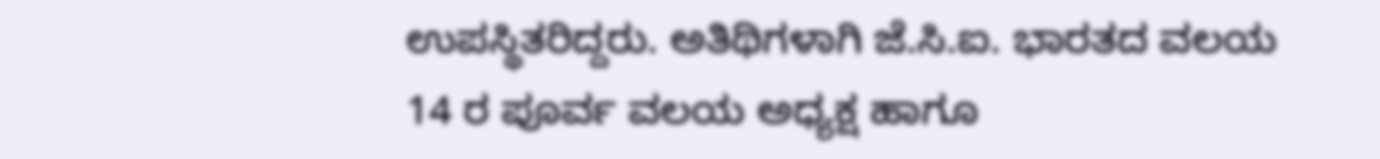ಉಪಸ್ಥಿತರಿದ್ದರು. ಅತಿಥಿಗಳಾಗಿ ಜೆ.ಸಿ.ಐ. ಭಾರತದ ವಲಯ 14 ರ ಪೂರ್ವ ವಲಯ ಅಧ್ಯಕ್ಷ ಹಾಗೂ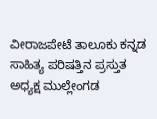ವೀರಾಜಪೇಟೆ ತಾಲೂಕು ಕನ್ನಡ ಸಾಹಿತ್ಯ ಪರಿಷತ್ತಿನ ಪ್ರಸ್ತುತ ಅಧ್ಯಕ್ಷ ಮುಲ್ಲೇಂಗಡ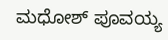ಮಧೋಶ್ ಪೂವಯ್ಯ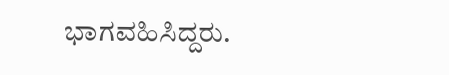ಭಾಗವಹಿಸಿದ್ದರು.